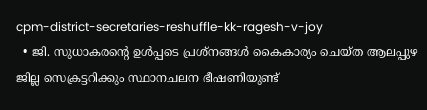cpm-district-secretaries-reshuffle-kk-ragesh-v-joy
  • ജി. സുധാകരന്‍റെ ഉള്‍പ്പടെ പ്രശ്നങ്ങള്‍ കൈകാര്യം ചെയ്ത ആലപ്പുഴ ജില്ല സെക്രട്ടറിക്കും സ്ഥാനചലന ഭീഷണിയുണ്ട്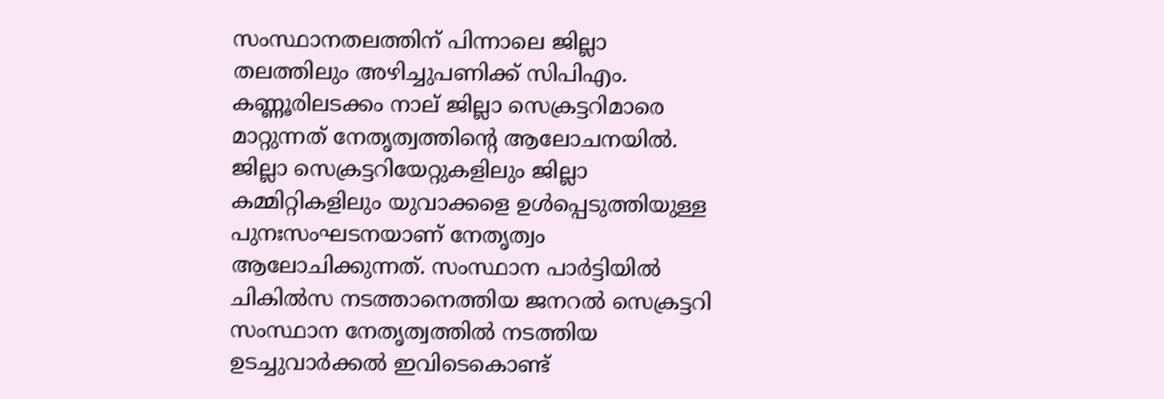സംസ്ഥാനതലത്തിന് പിന്നാലെ ജില്ലാ തലത്തിലും അഴിച്ചുപണിക്ക് സിപിഎം. കണ്ണൂരിലടക്കം നാല് ജില്ലാ സെക്രട്ടറിമാരെ മാറ്റുന്നത് നേതൃത്വത്തിന്‍റെ ആലോചനയില്‍. ജില്ലാ സെക്രട്ടറിയേറ്റുകളിലും ജില്ലാ കമ്മിറ്റികളിലും യുവാക്കളെ ഉള്‍പ്പെടുത്തിയുള്ള പുനഃസംഘടനയാണ് നേതൃത്വം ആലോചിക്കുന്നത്. സംസ്ഥാന പാര്‍ട്ടിയില്‍ ചികില്‍സ നടത്താനെത്തിയ ജനറല്‍ സെക്രട്ടറി സംസ്ഥാന നേതൃത്വത്തില്‍ നടത്തിയ ഉടച്ചുവാര്‍ക്കല്‍ ഇവിടെകൊണ്ട്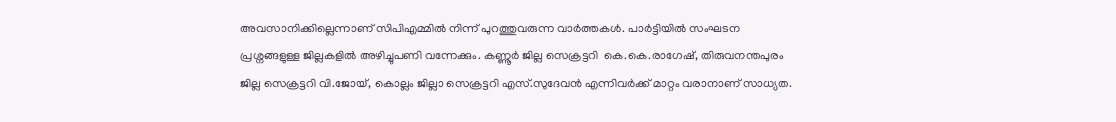അവസാനിക്കില്ലെന്നാണ് സിപിഎമ്മില്‍ നിന്ന് പുറത്തുവരുന്ന വാര്‍ത്തകള്‍. പാര്‍ട്ടിയില്‍ സംഘടന പ്രശ്നങ്ങളുള്ള ജില്ലകളില്‍ അഴിച്ചുപണി വന്നേക്കും. കണ്ണൂര്‍ ജില്ല സെക്രട്ടറി  കെ.കെ.രാഗേഷ്, തിരുവനന്തപുരം ജില്ല സെക്രട്ടറി വി.ജോയ്, കൊല്ലം ജില്ലാ സെക്രട്ടറി എസ്.സുദേവന്‍ എന്നിവര്‍ക്ക് മാറ്റം വരാനാണ് സാധ്യത.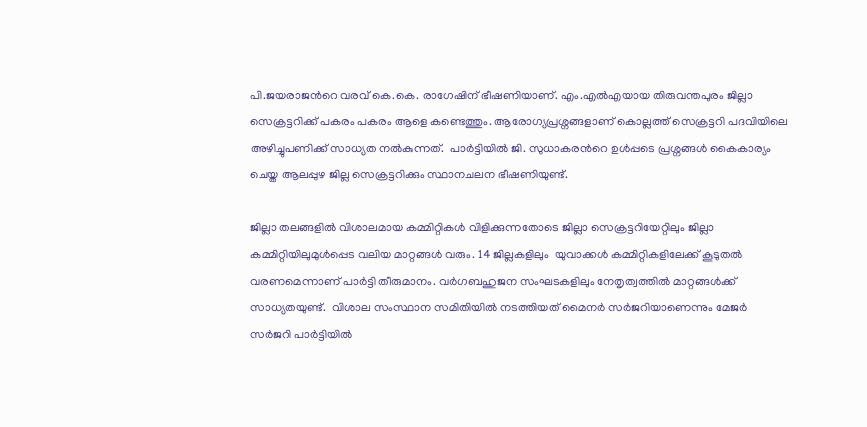പി.ജയരാജന്‍റെ വരവ് കെ.കെ. രാഗേഷിന് ഭീഷണിയാണ്. എം.എല്‍എയായ തിരുവന്തപുരം ജില്ലാ സെക്രട്ടറിക്ക് പകരം പകരം ആളെ കണ്ടെത്തും. ആരോഗ്യപ്രശ്നങ്ങളാണ് കൊല്ലത്ത് സെക്രട്ടറി പദവിയിലെ അഴിച്ചുപണിക്ക് സാധ്യത നല്‍കുന്നത്.  പാര്‍ട്ടിയില്‍ ജി. സുധാകരന്‍റെ ഉള്‍പ്പടെ പ്രശ്നങ്ങള്‍ കൈകാര്യം ചെയ്ത ആലപ്പുഴ ജില്ല സെക്രട്ടറിക്കും സ്ഥാനചലന ഭീഷണിയുണ്ട്.

ജില്ലാ തലങ്ങളില്‍ വിശാലമായ കമ്മിറ്റികള്‍ വിളിക്കുന്നതോടെ ജില്ലാ സെക്രട്ടറിയേറ്റിലും ജില്ലാ കമ്മിറ്റിയിലുമുള്‍പ്പെട വലിയ മാറ്റങ്ങള്‍ വരും. 14 ജില്ലകളിലും  യുവാക്കള്‍ കമ്മിറ്റികളിലേക്ക് കൂടുതല്‍ വരണമെന്നാണ് പാര്‍ട്ടി തീരുമാനം. വര്‍ഗബഹുജന സംഘടകളിലും നേതൃത്വത്തില്‍ മാറ്റങ്ങള്‍ക്ക് സാധ്യതയുണ്ട്.  വിശാല സംസ്ഥാന സമിതിയില്‍ നടത്തിയത് മൈനര്‍ സര്‍ജറിയാണെന്നും മേജര്‍ സര്‍ജറി പാര്‍ട്ടിയില്‍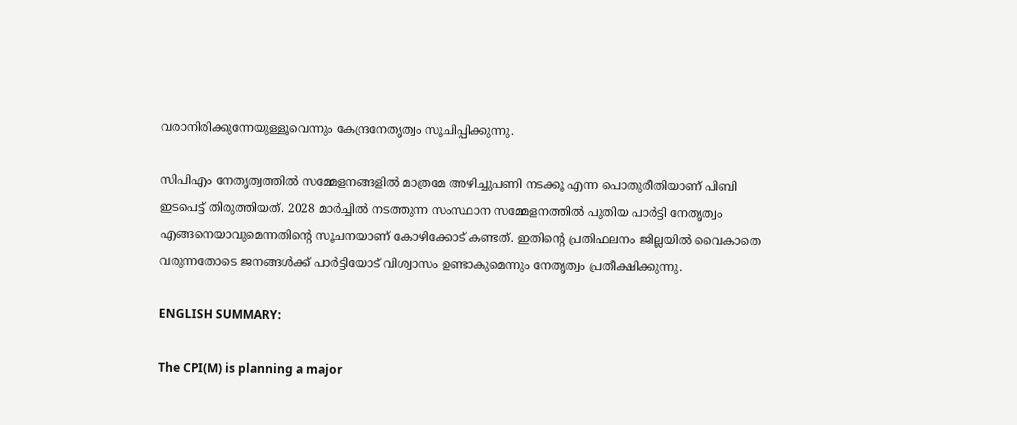വരാനിരിക്കുന്നേയുള്ളൂവെന്നും കേന്ദ്രനേതൃത്വം സൂചിപ്പിക്കുന്നു.

സിപിഎം നേതൃത്വത്തില്‍ സമ്മേളനങ്ങളില്‍ മാത്രമേ അഴിച്ചുപണി നടക്കൂ എന്ന പൊതുരീതിയാണ് പിബി ഇടപെട്ട് തിരുത്തിയത്. 2028 മാര്‍ച്ചില്‍ നടത്തുന്ന സംസ്ഥാന സമ്മേളനത്തില്‍ പുതിയ പാര്‍ട്ടി നേതൃത്വം എങ്ങനെയാവുമെന്നതിന്‍റെ സൂചനയാണ് കോഴിക്കോട് കണ്ടത്. ഇതിന്‍റെ പ്രതിഫലനം ജില്ലയില്‍ വൈകാതെ വരുന്നതോടെ ജനങ്ങള്‍ക്ക് പാര്‍ട്ടിയോട് വിശ്വാസം ഉണ്ടാകുമെന്നും നേതൃത്വം പ്രതീക്ഷിക്കുന്നു.

ENGLISH SUMMARY:

The CPI(M) is planning a major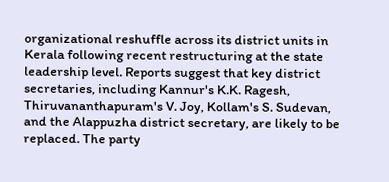organizational reshuffle across its district units in Kerala following recent restructuring at the state leadership level. Reports suggest that key district secretaries, including Kannur's K.K. Ragesh, Thiruvananthapuram's V. Joy, Kollam's S. Sudevan, and the Alappuzha district secretary, are likely to be replaced. The party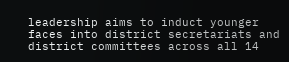leadership aims to induct younger faces into district secretariats and district committees across all 14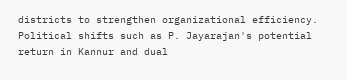districts to strengthen organizational efficiency. Political shifts such as P. Jayarajan's potential return in Kannur and dual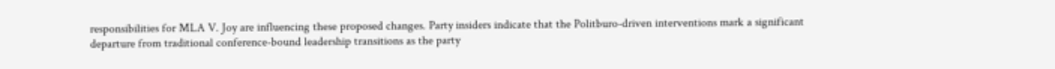responsibilities for MLA V. Joy are influencing these proposed changes. Party insiders indicate that the Politburo-driven interventions mark a significant departure from traditional conference-bound leadership transitions as the party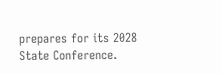prepares for its 2028 State Conference.